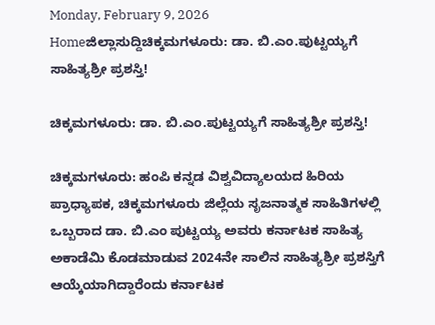Monday, February 9, 2026
Homeಜಿಲ್ಲಾಸುದ್ದಿಚಿಕ್ಕಮಗಳೂರು: ಡಾ. ಬಿ.ಎಂ.ಪುಟ್ಟಯ್ಯಗೆ ಸಾಹಿತ್ಯಶ್ರೀ ಪ್ರಶಸ್ತಿ!

ಚಿಕ್ಕಮಗಳೂರು: ಡಾ. ಬಿ.ಎಂ.ಪುಟ್ಟಯ್ಯಗೆ ಸಾಹಿತ್ಯಶ್ರೀ ಪ್ರಶಸ್ತಿ!

ಚಿಕ್ಕಮಗಳೂರು: ಹಂಪಿ ಕನ್ನಡ ವಿಶ್ವವಿದ್ಯಾಲಯದ ಹಿರಿಯ ಪ್ರಾಧ್ಯಾಪಕ, ಚಿಕ್ಕಮಗಳೂರು ಜಿಲ್ಲೆಯ ಸೃಜನಾತ್ಮಕ ಸಾಹಿತಿಗಳಲ್ಲಿ ಒಬ್ಬರಾದ ಡಾ. ಬಿ.ಎಂ ಪುಟ್ಟಯ್ಯ ಅವರು ಕರ್ನಾಟಕ ಸಾಹಿತ್ಯ ಅಕಾಡೆಮಿ ಕೊಡಮಾಡುವ 2024ನೇ ಸಾಲಿನ ಸಾಹಿತ್ಯಶ್ರೀ ಪ್ರಶಸ್ತಿಗೆ ಆಯ್ಕೆಯಾಗಿದ್ದಾರೆಂದು ಕರ್ನಾಟಕ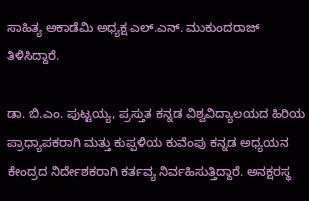ಸಾಹಿತ್ಯ ಅಕಾಡೆಮಿ ಅಧ್ಯಕ್ಷ ಎಲ್.ಎನ್. ಮುಕುಂದರಾಜ್ ತಿಳಿಸಿದ್ದಾರೆ.

ಡಾ. ಬಿ.ಎಂ. ಪುಟ್ಟಯ್ಯ, ಪ್ರಸ್ತುತ ಕನ್ನಡ ವಿಶ್ವವಿದ್ಯಾಲಯದ ಹಿರಿಯ ಪ್ರಾಧ್ಯಾಪಕರಾಗಿ ಮತ್ತು ಕುಪ್ಪಳಿಯ ಕುವೆಂಪು ಕನ್ನಡ ಅಧ್ಯಯನ ಕೇಂದ್ರದ ನಿರ್ದೇಶಕರಾಗಿ ಕರ್ತವ್ಯ ನಿರ್ವಹಿಸುತ್ತಿದ್ದಾರೆ. ಅನಕ್ಷರಸ್ಥ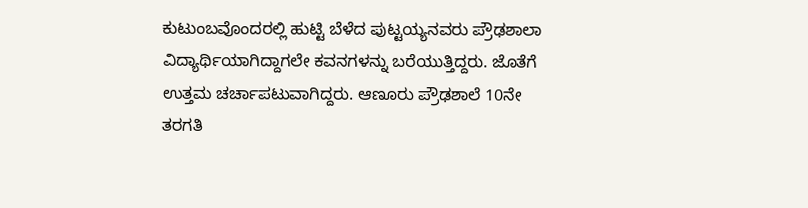ಕುಟುಂಬವೊಂದರಲ್ಲಿ ಹುಟ್ಟಿ ಬೆಳೆದ ಪುಟ್ಟಯ್ಯನವರು ಪ್ರೌಢಶಾಲಾ ವಿದ್ಯಾರ್ಥಿಯಾಗಿದ್ದಾಗಲೇ ಕವನಗಳನ್ನು ಬರೆಯುತ್ತಿದ್ದರು. ಜೊತೆಗೆ ಉತ್ತಮ ಚರ್ಚಾಪಟುವಾಗಿದ್ದರು. ಆಣೂರು ಪ್ರೌಢಶಾಲೆ 10ನೇ ತರಗತಿ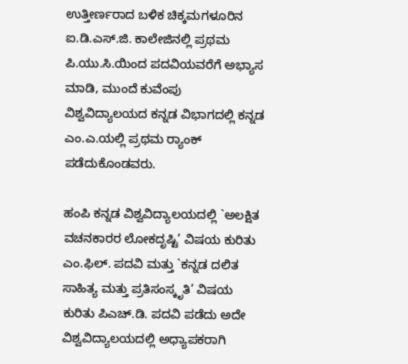ಉತ್ತೀರ್ಣರಾದ ಬಳಿಕ ಚಿಕ್ಕಮಗಳೂರಿನ ಐ.ಡಿ.ಎಸ್.ಜಿ. ಕಾಲೇಜಿನಲ್ಲಿ ಪ್ರಥಮ ಪಿ.ಯು.ಸಿ.ಯಿಂದ ಪದವಿಯವರೆಗೆ ಅಭ್ಯಾಸ ಮಾಡಿ, ಮುಂದೆ ಕುವೆಂಪು ವಿಶ್ವವಿದ್ಯಾಲಯದ ಕನ್ನಡ ವಿಭಾಗದಲ್ಲಿ ಕನ್ನಡ ಎಂ.ಎ.ಯಲ್ಲಿ ಪ್ರಥಮ ರ್‍ಯಾಂಕ್ ಪಡೆದುಕೊಂಡವರು.

ಹಂಪಿ ಕನ್ನಡ ವಿಶ್ವವಿದ್ಯಾಲಯದಲ್ಲಿ `ಅಲಕ್ಷಿತ ವಚನಕಾರರ ಲೋಕದೃಷ್ಟಿ’ ವಿಷಯ ಕುರಿತು ಎಂ.ಫಿಲ್. ಪದವಿ ಮತ್ತು `ಕನ್ನಡ ದಲಿತ ಸಾಹಿತ್ಯ ಮತ್ತು ಪ್ರತಿಸಂಸ್ಕೃತಿ’ ವಿಷಯ ಕುರಿತು ಪಿಎಚ್.ಡಿ. ಪದವಿ ಪಡೆದು ಅದೇ ವಿಶ್ವವಿದ್ಯಾಲಯದಲ್ಲಿ ಅಧ್ಯಾಪಕರಾಗಿ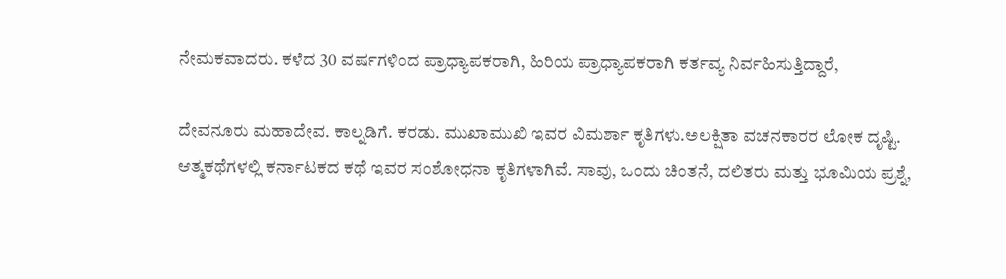ನೇಮಕವಾದರು. ಕಳೆದ 30 ವರ್ಷಗಳಿಂದ ಪ್ರಾಧ್ಯಾಪಕರಾಗಿ, ಹಿರಿಯ ಪ್ರಾಧ್ಯಾಪಕರಾಗಿ ಕರ್ತವ್ಯ ನಿರ್ವಹಿಸುತ್ತಿದ್ದಾರೆ,

ದೇವನೂರು ಮಹಾದೇವ. ಕಾಲ್ನಡಿಗೆ. ಕರಡು. ಮುಖಾಮುಖಿ ಇವರ ವಿಮರ್ಶಾ ಕೃತಿಗಳು.ಅಲಕ್ಷಿತಾ ವಚನಕಾರರ ಲೋಕ ದೃಷ್ಟಿ. ಆತ್ಮಕಥೆಗಳಲ್ಲಿ ಕರ್ನಾಟಕದ ಕಥೆ ಇವರ ಸಂಶೋಧನಾ ಕೃತಿಗಳಾಗಿವೆ. ಸಾವು, ಒಂದು ಚಿಂತನೆ, ದಲಿತರು ಮತ್ತು ಭೂಮಿಯ ಪ್ರಶ್ನೆ,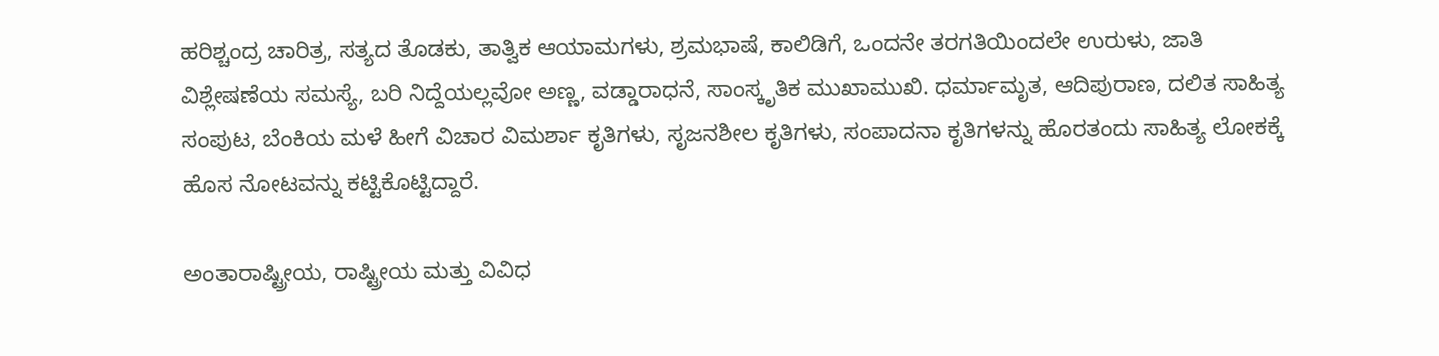ಹರಿಶ್ಚಂದ್ರ ಚಾರಿತ್ರ, ಸತ್ಯದ ತೊಡಕು, ತಾತ್ವಿಕ ಆಯಾಮಗಳು, ಶ್ರಮಭಾಷೆ, ಕಾಲಿಡಿಗೆ, ಒಂದನೇ ತರಗತಿಯಿಂದಲೇ ಉರುಳು, ಜಾತಿ ವಿಶ್ಲೇಷಣೆಯ ಸಮಸ್ಯೆ, ಬರಿ ನಿದ್ದೆಯಲ್ಲವೋ ಅಣ್ಣ, ವಡ್ಡಾರಾಧನೆ, ಸಾಂಸ್ಕೃತಿಕ ಮುಖಾಮುಖಿ. ಧರ್ಮಾಮೃತ, ಆದಿಪುರಾಣ, ದಲಿತ ಸಾಹಿತ್ಯ ಸಂಪುಟ, ಬೆಂಕಿಯ ಮಳೆ ಹೀಗೆ ವಿಚಾರ ವಿಮರ್ಶಾ ಕೃತಿಗಳು, ಸೃಜನಶೀಲ ಕೃತಿಗಳು, ಸಂಪಾದನಾ ಕೃತಿಗಳನ್ನು ಹೊರತಂದು ಸಾಹಿತ್ಯ ಲೋಕಕ್ಕೆ ಹೊಸ ನೋಟವನ್ನು ಕಟ್ಟಿಕೊಟ್ಟಿದ್ದಾರೆ.

ಅಂತಾರಾಷ್ಟ್ರೀಯ, ರಾಷ್ಟ್ರೀಯ ಮತ್ತು ವಿವಿಧ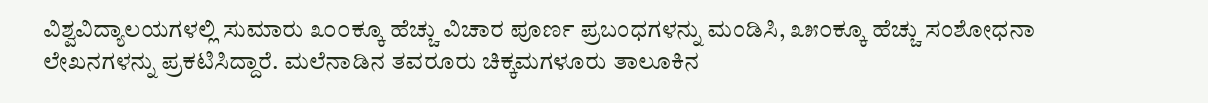ವಿಶ್ವವಿದ್ಯಾಲಯಗಳಲ್ಲಿ ಸುಮಾರು ೩೦೦ಕ್ಕೂ ಹೆಚ್ಚು ವಿಚಾರ ಪೂರ್ಣ ಪ್ರಬಂಧಗಳನ್ನು ಮಂಡಿಸಿ, ೩೫೦ಕ್ಕೂ ಹೆಚ್ಚು ಸಂಶೋಧನಾ ಲೇಖನಗಳನ್ನು ಪ್ರಕಟಿಸಿದ್ದಾರೆ. ಮಲೆನಾಡಿನ ತವರೂರು ಚಿಕ್ಕಮಗಳೂರು ತಾಲೂಕಿನ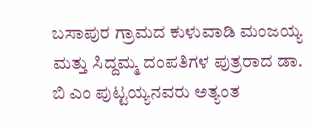ಬಸಾಪುರ ಗ್ರಾಮದ ಕುಳುವಾಡಿ ಮಂಜಯ್ಯ ಮತ್ತು ಸಿದ್ದಮ್ಮ ದಂಪತಿಗಳ ಪುತ್ರರಾದ ಡಾ. ಬಿ ಎಂ ಪುಟ್ಟಯ್ಯನವರು ಅತ್ಯಂತ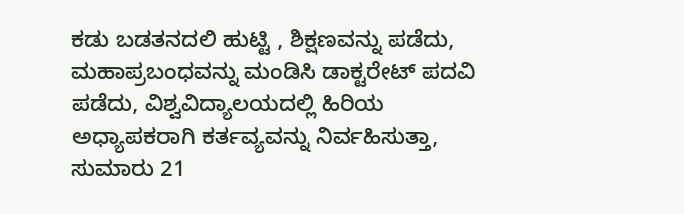ಕಡು ಬಡತನದಲಿ ಹುಟ್ಟಿ , ಶಿಕ್ಷಣವನ್ನು ಪಡೆದು, ಮಹಾಪ್ರಬಂಧವನ್ನು ಮಂಡಿಸಿ ಡಾಕ್ಟರೇಟ್ ಪದವಿ ಪಡೆದು, ವಿಶ್ವವಿದ್ಯಾಲಯದಲ್ಲಿ ಹಿರಿಯ ಅಧ್ಯಾಪಕರಾಗಿ ಕರ್ತವ್ಯವನ್ನು ನಿರ್ವಹಿಸುತ್ತಾ, ಸುಮಾರು 21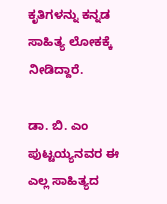ಕೃತಿಗಳನ್ನು ಕನ್ನಡ ಸಾಹಿತ್ಯ ಲೋಕಕ್ಕೆ ನೀಡಿದ್ದಾರೆ.

ಡಾ. ಬಿ. ಎಂ ಪುಟ್ಟಯ್ಯನವರ ಈ ಎಲ್ಲ ಸಾಹಿತ್ಯದ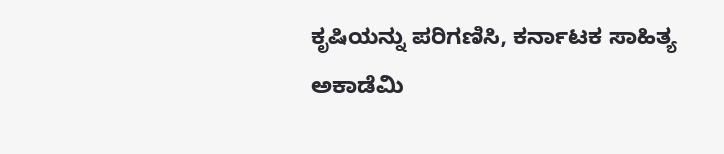ಕೃಷಿಯನ್ನು ಪರಿಗಣಿಸಿ, ಕರ್ನಾಟಕ ಸಾಹಿತ್ಯ ಅಕಾಡೆಮಿ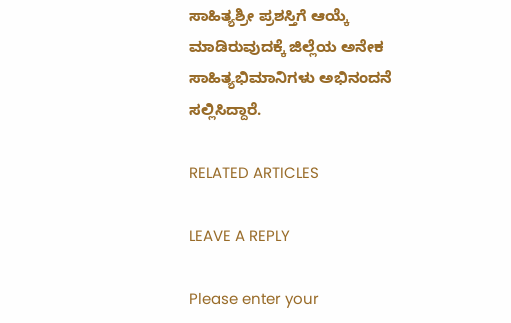ಸಾಹಿತ್ಯಶ್ರೀ ಪ್ರಶಸ್ತಿಗೆ ಆಯ್ಕೆ ಮಾಡಿರುವುದಕ್ಕೆ ಜಿಲ್ಲೆಯ ಅನೇಕ ಸಾಹಿತ್ಯಭಿಮಾನಿಗಳು ಅಭಿನಂದನೆ ಸಲ್ಲಿಸಿದ್ದಾರೆ.

RELATED ARTICLES

LEAVE A REPLY

Please enter your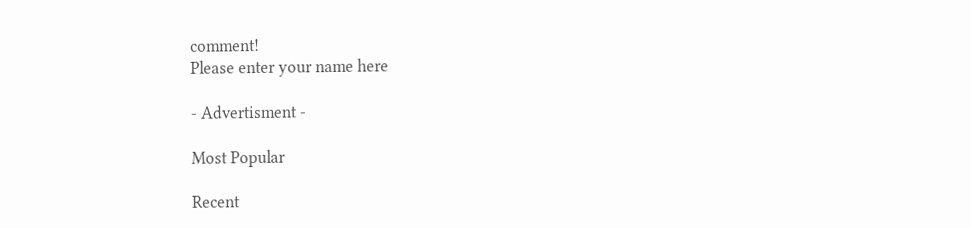comment!
Please enter your name here

- Advertisment -

Most Popular

Recent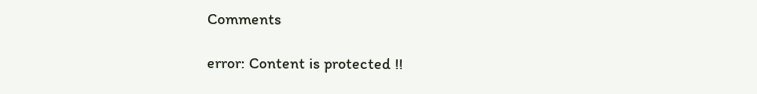Comments

error: Content is protected !!